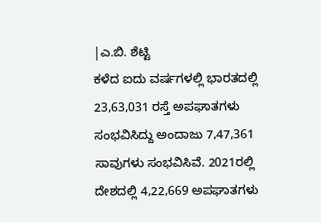|ಎ.ಬಿ. ಶೆಟ್ಟಿ
ಕಳೆದ ಐದು ವರ್ಷಗಳಲ್ಲಿ ಭಾರತದಲ್ಲಿ 23,63,031 ರಸ್ತೆ ಅಪಘಾತಗಳು ಸಂಭವಿಸಿದ್ದು ಅಂದಾಜು 7,47,361 ಸಾವುಗಳು ಸಂಭವಿಸಿವೆ. 2021ರಲ್ಲಿ ದೇಶದಲ್ಲಿ 4,22,669 ಅಪಘಾತಗಳು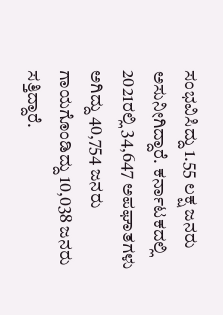ಸಂಭವಿಸಿದ್ದು 1.55 ಲಕ್ಷ ಜನರು ಅಸುನೀಗಿದ್ದಾರೆ. ಕರ್ನಾಟಕದಲ್ಲಿ 2021ರಲ್ಲಿ 34,647 ಅಪಘಾತಗಳು ಅಗಿದ್ದು 40,754 ಜನರು ಗಾಯಗೊಂಡಿದ್ದು 10,038 ಜನರು ಸತ್ತಿದ್ದಾರೆ.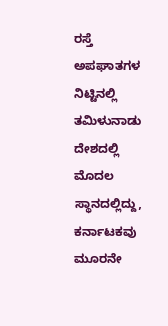ರಸ್ತೆ ಅಪಘಾತಗಳ ನಿಟ್ಟಿನಲ್ಲಿ ತಮಿಳುನಾಡು ದೇಶದಲ್ಲಿ ಮೊದಲ ಸ್ಥಾನದಲ್ಲಿದ್ದು, ಕರ್ನಾಟಕವು ಮೂರನೇ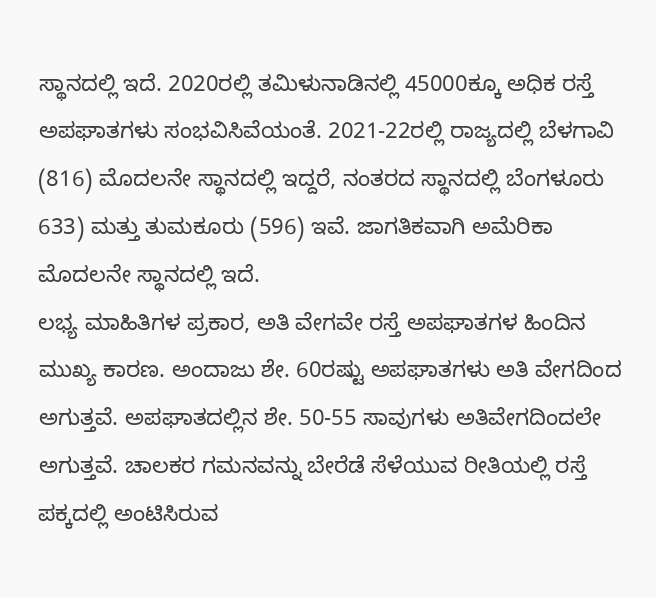ಸ್ಥಾನದಲ್ಲಿ ಇದೆ. 2020ರಲ್ಲಿ ತಮಿಳುನಾಡಿನಲ್ಲಿ 45000ಕ್ಕೂ ಅಧಿಕ ರಸ್ತೆ ಅಪಘಾತಗಳು ಸಂಭವಿಸಿವೆಯಂತೆ. 2021-22ರಲ್ಲಿ ರಾಜ್ಯದಲ್ಲಿ ಬೆಳಗಾವಿ (816) ಮೊದಲನೇ ಸ್ಥಾನದಲ್ಲಿ ಇದ್ದರೆ, ನಂತರದ ಸ್ಥಾನದಲ್ಲಿ ಬೆಂಗಳೂರು 633) ಮತ್ತು ತುಮಕೂರು (596) ಇವೆ. ಜಾಗತಿಕವಾಗಿ ಅಮೆರಿಕಾ ಮೊದಲನೇ ಸ್ಥಾನದಲ್ಲಿ ಇದೆ.
ಲಭ್ಯ ಮಾಹಿತಿಗಳ ಪ್ರಕಾರ, ಅತಿ ವೇಗವೇ ರಸ್ತೆ ಅಪಘಾತಗಳ ಹಿಂದಿನ ಮುಖ್ಯ ಕಾರಣ. ಅಂದಾಜು ಶೇ. 60ರಷ್ಟು ಅಪಘಾತಗಳು ಅತಿ ವೇಗದಿಂದ ಅಗುತ್ತವೆ. ಅಪಘಾತದಲ್ಲಿನ ಶೇ. 50-55 ಸಾವುಗಳು ಅತಿವೇಗದಿಂದಲೇ ಅಗುತ್ತವೆ. ಚಾಲಕರ ಗಮನವನ್ನು ಬೇರೆಡೆ ಸೆಳೆಯುವ ರೀತಿಯಲ್ಲಿ ರಸ್ತೆ ಪಕ್ಕದಲ್ಲಿ ಅಂಟಿಸಿರುವ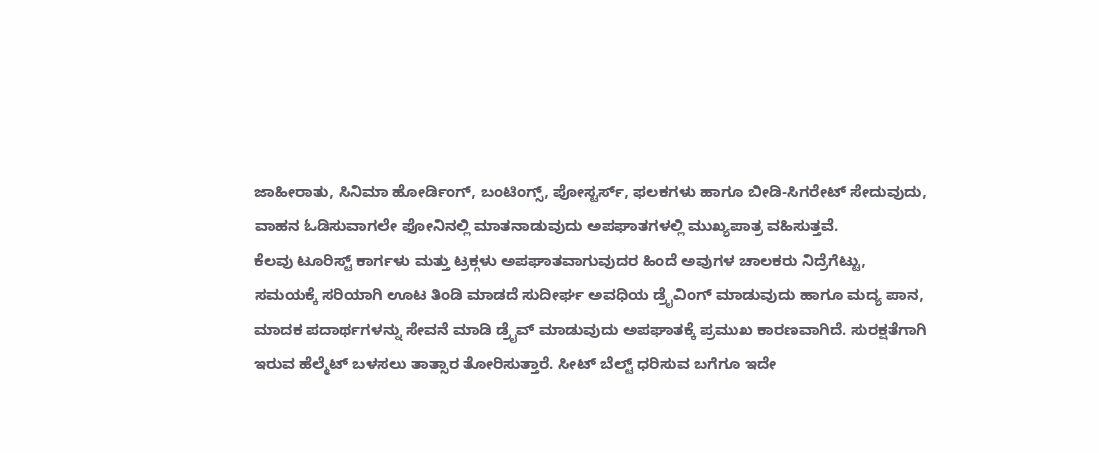ಜಾಹೀರಾತು, ಸಿನಿಮಾ ಹೋರ್ಡಿಂಗ್, ಬಂಟಿಂಗ್ಸ್, ಪೋಸ್ಟರ್ಸ್, ಫಲಕಗಳು ಹಾಗೂ ಬೀಡಿ-ಸಿಗರೇಟ್ ಸೇದುವುದು, ವಾಹನ ಓಡಿಸುವಾಗಲೇ ಫೋನಿನಲ್ಲಿ ಮಾತನಾಡುವುದು ಅಪಘಾತಗಳಲ್ಲಿ ಮುಖ್ಯಪಾತ್ರ ವಹಿಸುತ್ತವೆ.
ಕೆಲವು ಟೂರಿಸ್ಟ್ ಕಾರ್ಗಳು ಮತ್ತು ಟ್ರಕ್ಗಳು ಅಪಘಾತವಾಗುವುದರ ಹಿಂದೆ ಅವುಗಳ ಚಾಲಕರು ನಿದ್ರೆಗೆಟ್ಟು, ಸಮಯಕ್ಕೆ ಸರಿಯಾಗಿ ಊಟ ತಿಂಡಿ ಮಾಡದೆ ಸುದೀರ್ಘ ಅವಧಿಯ ಡ್ರೖೆವಿಂಗ್ ಮಾಡುವುದು ಹಾಗೂ ಮದ್ಯ ಪಾನ, ಮಾದಕ ಪದಾರ್ಥಗಳನ್ನು ಸೇವನೆ ಮಾಡಿ ಡ್ರೖೆವ್ ಮಾಡುವುದು ಅಪಘಾತಕ್ಕೆ ಪ್ರಮುಖ ಕಾರಣವಾಗಿದೆ. ಸುರಕ್ಷತೆಗಾಗಿ ಇರುವ ಹೆಲ್ಮೆಟ್ ಬಳಸಲು ತಾತ್ಸಾರ ತೋರಿಸುತ್ತಾರೆ. ಸೀಟ್ ಬೆಲ್ಟ್ ಧರಿಸುವ ಬಗೆಗೂ ಇದೇ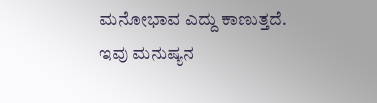ಮನೋಭಾವ ಎದ್ದು ಕಾಣುತ್ತದೆ.
ಇವು ಮನುಷ್ಯನ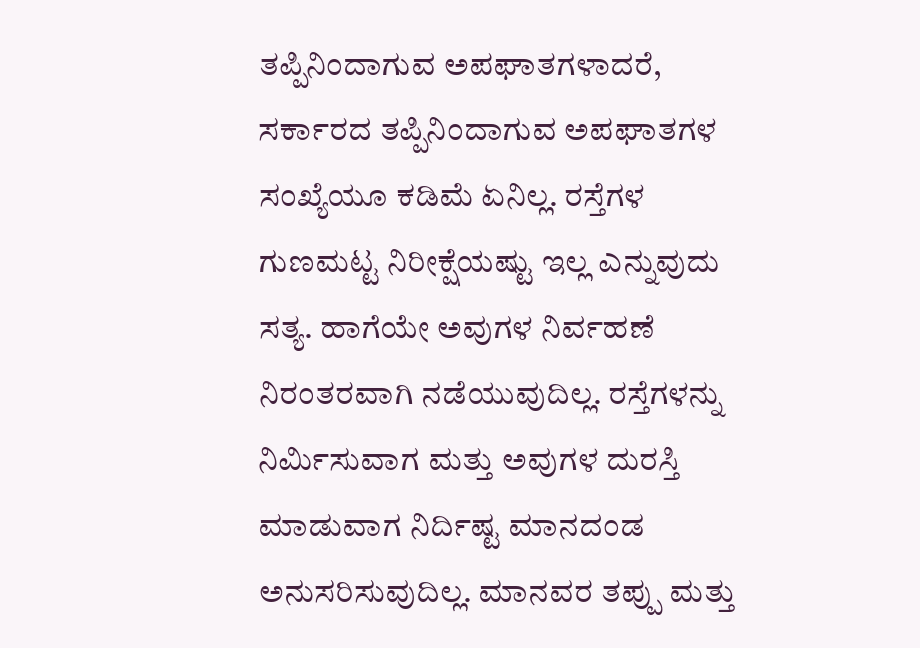ತಪ್ಪಿನಿಂದಾಗುವ ಅಪಘಾತಗಳಾದರೆ, ಸರ್ಕಾರದ ತಪ್ಪಿನಿಂದಾಗುವ ಅಪಘಾತಗಳ ಸಂಖ್ಯೆಯೂ ಕಡಿಮೆ ಏನಿಲ್ಲ. ರಸ್ತೆಗಳ ಗುಣಮಟ್ಟ ನಿರೀಕ್ಷೆಯಷ್ಟು ಇಲ್ಲ ಎನ್ನುವುದು ಸತ್ಯ. ಹಾಗೆಯೇ ಅವುಗಳ ನಿರ್ವಹಣೆ ನಿರಂತರವಾಗಿ ನಡೆಯುವುದಿಲ್ಲ. ರಸ್ತೆಗಳನ್ನು ನಿರ್ವಿುಸುವಾಗ ಮತ್ತು ಅವುಗಳ ದುರಸ್ತಿ ಮಾಡುವಾಗ ನಿರ್ದಿಷ್ಟ ಮಾನದಂಡ ಅನುಸರಿಸುವುದಿಲ್ಲ. ಮಾನವರ ತಪ್ಪು ಮತ್ತು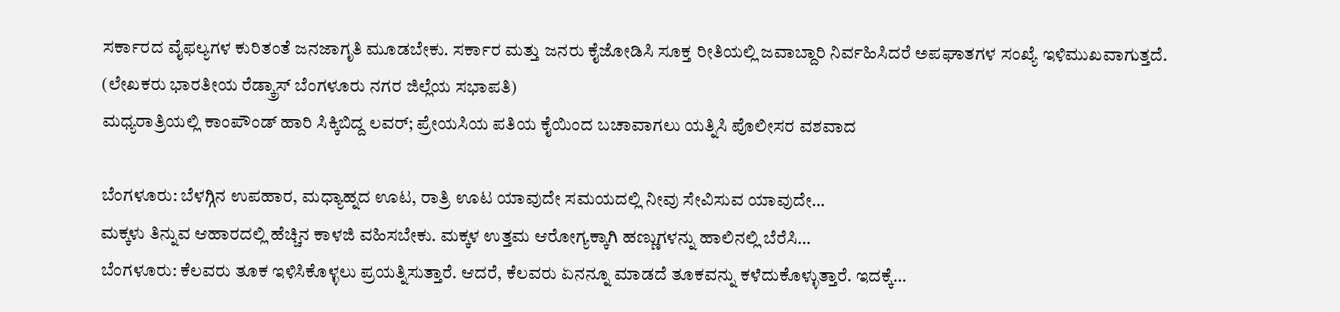ಸರ್ಕಾರದ ವೈಫಲ್ಯಗಳ ಕುರಿತಂತೆ ಜನಜಾಗೃತಿ ಮೂಡಬೇಕು. ಸರ್ಕಾರ ಮತ್ತು ಜನರು ಕೈಜೋಡಿಸಿ ಸೂಕ್ತ ರೀತಿಯಲ್ಲಿ ಜವಾಬ್ದಾರಿ ನಿರ್ವಹಿಸಿದರೆ ಅಪಘಾತಗಳ ಸಂಖ್ಯೆ ಇಳಿಮುಖವಾಗುತ್ತದೆ.
(ಲೇಖಕರು ಭಾರತೀಯ ರೆಡ್ಕ್ರಾಸ್ ಬೆಂಗಳೂರು ನಗರ ಜಿಲ್ಲೆಯ ಸಭಾಪತಿ)
ಮಧ್ಯರಾತ್ರಿಯಲ್ಲಿ ಕಾಂಪೌಂಡ್ ಹಾರಿ ಸಿಕ್ಕಿಬಿದ್ದ ಲವರ್; ಪ್ರೇಯಸಿಯ ಪತಿಯ ಕೈಯಿಂದ ಬಚಾವಾಗಲು ಯತ್ನಿಸಿ ಪೊಲೀಸರ ವಶವಾದ

ಬೆಂಗಳೂರು: ಬೆಳಗ್ಗಿನ ಉಪಹಾರ, ಮಧ್ಯಾಹ್ನದ ಊಟ, ರಾತ್ರಿ ಊಟ ಯಾವುದೇ ಸಮಯದಲ್ಲಿ ನೀವು ಸೇವಿಸುವ ಯಾವುದೇ…
ಮಕ್ಕಳು ತಿನ್ನುವ ಆಹಾರದಲ್ಲಿ ಹೆಚ್ಚಿನ ಕಾಳಜಿ ವಹಿಸಬೇಕು. ಮಕ್ಕಳ ಉತ್ತಮ ಆರೋಗ್ಯಕ್ಕಾಗಿ ಹಣ್ಣುಗಳನ್ನು ಹಾಲಿನಲ್ಲಿ ಬೆರೆಸಿ…
ಬೆಂಗಳೂರು: ಕೆಲವರು ತೂಕ ಇಳಿಸಿಕೊಳ್ಳಲು ಪ್ರಯತ್ನಿಸುತ್ತಾರೆ. ಆದರೆ, ಕೆಲವರು ಏನನ್ನೂ ಮಾಡದೆ ತೂಕವನ್ನು ಕಳೆದುಕೊಳ್ಳುತ್ತಾರೆ. ಇದಕ್ಕೆ…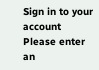Sign in to your account
Please enter an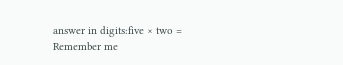answer in digits:five × two =
Remember me